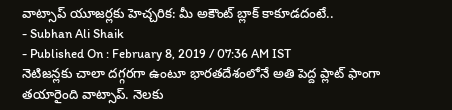వాట్సాప్ యూజర్లకు హెచ్చరిక: మీ అకౌంట్ బ్లాక్ కాకూడదంటే..
- Subhan Ali Shaik
- Published On : February 8, 2019 / 07:36 AM IST
నెటిజన్లకు చాలా దగ్గరగా ఉంటూ భారతదేశంలోనే అతి పెద్ద ప్లాట్ ఫాంగా తయారైంది వాట్సాప్. నెలకు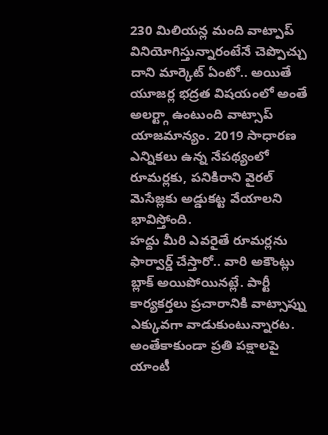230 మిలియన్ల మంది వాట్పాప్ వినియోగిస్తున్నారంటేనే చెప్పొచ్చు దాని మార్కెట్ ఏంటో.. అయితే యూజర్ల భద్రత విషయంలో అంతే అలర్ట్గా ఉంటుంది వాట్సాప్ యాజమాన్యం. 2019 సాధారణ ఎన్నికలు ఉన్న నేపథ్యంలో రూమర్లకు, పనికిరాని వైరల్ మెసేజ్లకు అడ్డుకట్ట వేయాలని భావిస్తోంది.
హద్దు మీరి ఎవరైతే రూమర్లను ఫార్వార్డ్ చేస్తారో.. వారి అకౌంట్లు బ్లాక్ అయిపోయినట్లే. పార్టీ కార్యకర్తలు ప్రచారానికి వాట్సాప్ను ఎక్కువగా వాడుకుంటున్నారట. అంతేకాకుండా ప్రతి పక్షాలపై యాంటీ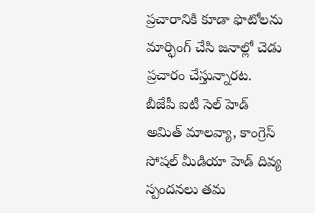ప్రచారానికి కూడా ఫొటోలను మార్ఫింగ్ చేసి జనాల్లో చెడు ప్రచారం చేస్తున్నారట.
బీజేపీ ఐటీ సెల్ హెడ్ అమిత్ మాలవ్యా, కాంగ్రెస్ సోషల్ మీడియా హెడ్ దివ్య స్పందనలు తమ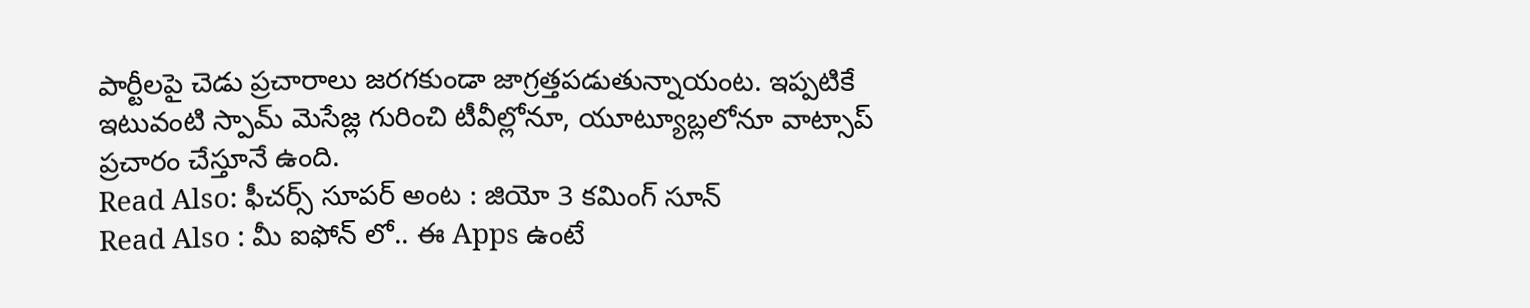పార్టీలపై చెడు ప్రచారాలు జరగకుండా జాగ్రత్తపడుతున్నాయంట. ఇప్పటికే ఇటువంటి స్పామ్ మెసేజ్ల గురించి టీవీల్లోనూ, యూట్యూబ్లలోనూ వాట్సాప్ ప్రచారం చేస్తూనే ఉంది.
Read Also: ఫీచర్స్ సూపర్ అంట : జియో 3 కమింగ్ సూన్
Read Also : మీ ఐఫోన్ లో.. ఈ Apps ఉంటే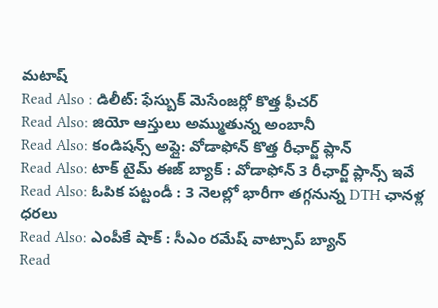మటాష్
Read Also : డిలీట్: ఫేస్బుక్ మెసేంజర్లో కొత్త ఫీచర్
Read Also: జియో ఆస్తులు అమ్ముతున్న అంబానీ
Read Also: కండిషన్స్ అప్లై: వోడాఫోన్ కొత్త రీఛార్జ్ ప్లాన్
Read Also: టాక్ టైమ్ ఈజ్ బ్యాక్ : వోడాఫోన్ 3 రీఛార్జ్ ప్లాన్స్ ఇవే
Read Also: ఓపిక పట్టండీ : 3 నెలల్లో భారీగా తగ్గనున్న DTH ఛానళ్ల ధరలు
Read Also: ఎంపీకే షాక్ : సీఎం రమేష్ వాట్సాప్ బ్యాన్
Read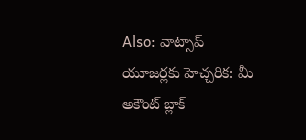Also: వాట్సాప్ యూజర్లకు హెచ్చరిక: మీ అకౌంట్ బ్లాక్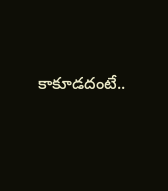కాకూడదంటే..